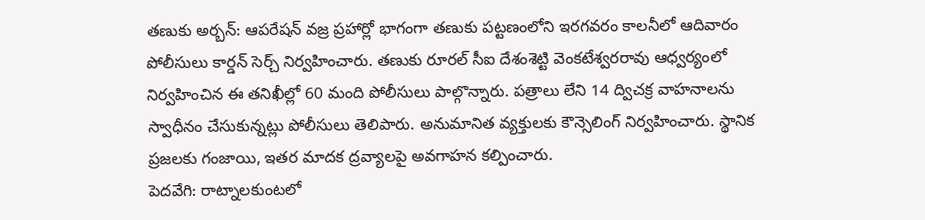తణుకు అర్బన్: ఆపరేషన్ వజ్ర ప్రహార్లో భాగంగా తణుకు పట్టణంలోని ఇరగవరం కాలనీలో ఆదివారం పోలీసులు కార్డన్ సెర్చ్ నిర్వహించారు. తణుకు రూరల్ సీఐ దేశంశెట్టి వెంకటేశ్వరరావు ఆధ్వర్యంలో నిర్వహించిన ఈ తనిఖీల్లో 60 మంది పోలీసులు పాల్గొన్నారు. పత్రాలు లేని 14 ద్విచక్ర వాహనాలను స్వాధీనం చేసుకున్నట్లు పోలీసులు తెలిపారు. అనుమానిత వ్యక్తులకు కౌన్సెలింగ్ నిర్వహించారు. స్థానిక ప్రజలకు గంజాయి, ఇతర మాదక ద్రవ్యాలపై అవగాహన కల్పించారు.
పెదవేగి: రాట్నాలకుంటలో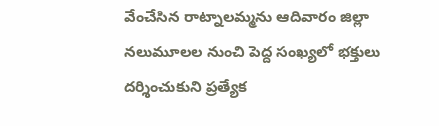వేంచేసిన రాట్నాలమ్మను ఆదివారం జిల్లా నలుమూలల నుంచి పెద్ద సంఖ్యలో భక్తులు దర్శించుకుని ప్రత్యేక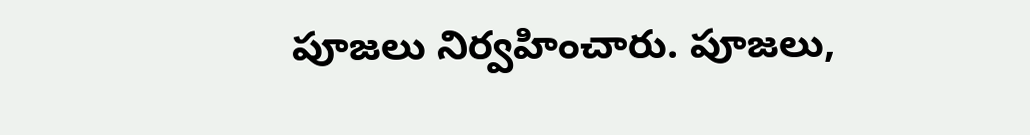పూజలు నిర్వహించారు. పూజలు,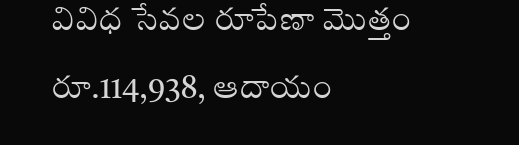వివిధ సేవల రూపేణా మొత్తం రూ.114,938, ఆదాయం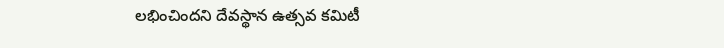లభించిందని దేవస్థాన ఉత్సవ కమిటీ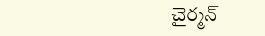చైర్మన్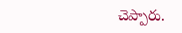చెప్పారు.